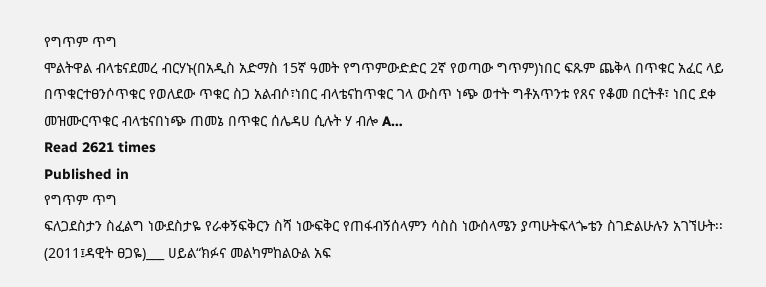የግጥም ጥግ
ሞልትዋል ብላቴናደመረ ብርሃኑ(በአዲስ አድማስ 15ኛ ዓመት የግጥምውድድር 2ኛ የወጣው ግጥም)ነበር ፍጹም ጨቅላ በጥቁር አፈር ላይ በጥቁርተፀንሶጥቁር የወለደው ጥቁር ስጋ አልብሶ፣ነበር ብላቴናከጥቁር ገላ ውስጥ ነጭ ወተት ግቶአጥንቱ የጸና የቆመ በርትቶ፣ ነበር ደቀ መዝሙርጥቁር ብላቴናበነጭ ጠመኔ በጥቁር ሰሌዳሀ ሲሉት ሃ ብሎ A…
Read 2621 times
Published in
የግጥም ጥግ
ፍለጋደስታን ስፈልግ ነውደስታዬ የራቀኝፍቅርን ስሻ ነውፍቅር የጠፋብኝሰላምን ሳስስ ነውሰላሜን ያጣሁትፍላጐቴን ስገድልሁሉን አገኘሁት፡፡(2011፤ዳዊት ፀጋዬ)___ ሀይል“ክፉና መልካምከልዑል አፍ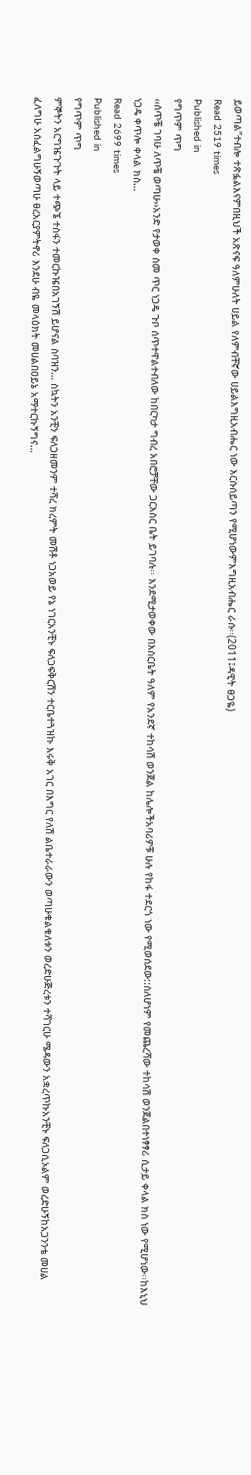ይወጣል”ተብሎ ተጽፏልእናምበዚህች አጽናፍ ዓለምሁለት ሀይል የለምብቸኛው ሀይልእግዚአብሔር ነው እርሱሰይጣን የሚሆነውምእግዚአብሔር ራሱ፡፡(2011፤ዳዊት ፀጋዬ)
Read 2519 times
Published in
የግጥም ጥግ
‹‹ሰጥቼ ገባሁ ለጥቼ ወጣሁ››አንድ የታወቀ ስመ ጥር ነጋዴ ጉቦ ሰጥተዋልተብለው ከበርካታ ግብረ አበሮቻቸው ጋርእስር ቤት ይገባሉ፡፡ እንደሚታወቀው በእስርቤት ዓለም የአንደኛ ተከሳሽ ወንጀል ከሌሎችአባሪዎቹ ሁሉ የከፋ ተደርጎ ነው የሚወሰደው::ስለሆነም የመጨረሻው ተከሳሽ ወንጀልበተነፃፃሪ ሲታይ ቀላል ክስ ነው የሚሆነው፡፡ከእኒህ ነጋዴ ቀጥሎ ቀላል ክስ…
Read 2699 times
Published in
የግጥም ጥግ
ምኞትን አርግዤጉጉት ላይ ተጭኜ ተስፋን ተመርኩዤበአገኝሽ ይሆናል ስባዝን… ስኳትን አንቺን ፍለጋዘመንም ተሻረ ክረምት መሽቶ ነጋአወይ የኔ ነገርአንቺኑ ፍለጋፍቅርሽን ተርቤተጓዝኩ እሩቅ አገር በእግር የለሽ ልቤተራራውን ወጣሁቁልቁለቱን ወረድሁጅረቱን ተሻገርሁ ሜዳውን አቋረጥኩአንቺኑ ፍለጋሲኦልም ወረድሁኝከአጋንንቴ መሀል ፈለግሁ አሰፈልግሁኝወጣሁ ፀረአርያምትኖሪ እንደሁ ብዬ መላዕክት መሀልበዐይኔ አማተርኩኝግና…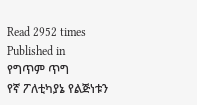Read 2952 times
Published in
የግጥም ጥግ
የኛ ፖለቲካያኔ የልጅነቱን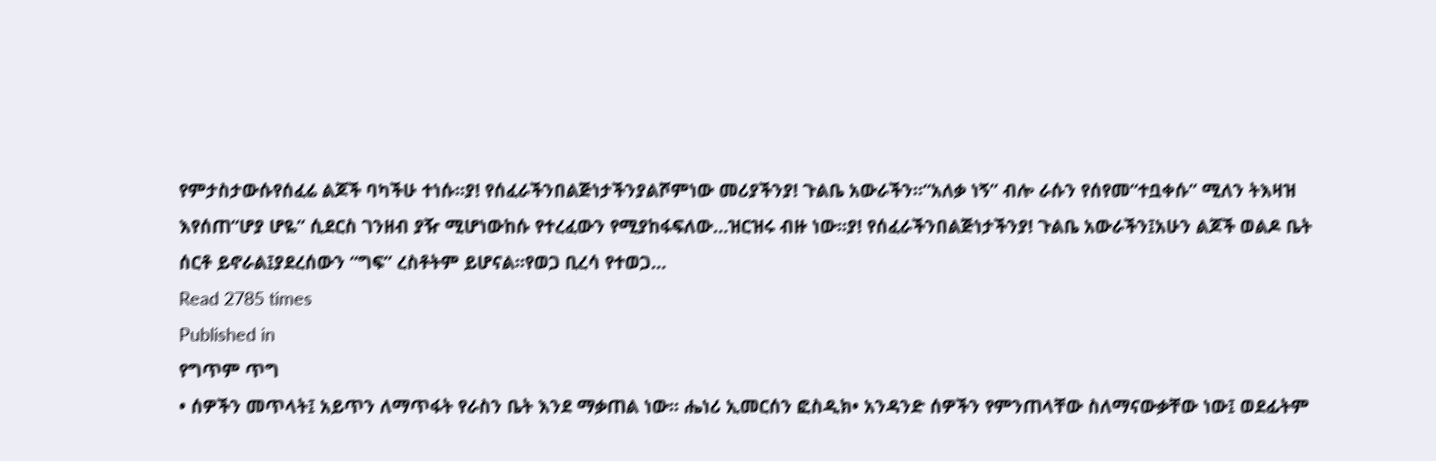የምታስታውሱየሰፈሬ ልጆች ባካችሁ ተነሱ፡፡ያ! የሰፈራችንበልጅነታችንያልሾምነው መሪያችንያ! ጉልቤ አውራችን፡፡“አለቃ ነኝ” ብሎ ራሱን የሰየመ“ተቧቀሱ” ሚለን ትእዛዝ እየሰጠ“ሆያ ሆዬ” ሲደርስ ገንዘብ ያዥ ሚሆነውከሱ የተረፈውን የሚያከፋፍለው…ዝርዝሩ ብዙ ነው፡፡ያ! የሰፈራችንበልጅነታችንያ! ጉልቤ አውራችን፤አሁን ልጆች ወልዶ ቤት ሰርቶ ይኖራል፤ያደረሰውን “ግፍ” ረስቶትም ይሆናል፡፡የወጋ ቢረሳ የተወጋ…
Read 2785 times
Published in
የግጥም ጥግ
• ሰዎችን መጥላት፤ አይጥን ለማጥፋት የራስን ቤት እንደ ማቃጠል ነው፡፡ ሔነሪ ኢመርሰን ፎስዲክ• አንዳንድ ሰዎችን የምንጠላቸው ስለማናውቃቸው ነው፤ ወደፊትም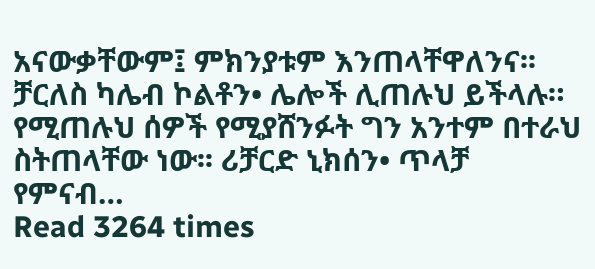አናውቃቸውም፤ ምክንያቱም እንጠላቸዋለንና፡፡ ቻርለስ ካሌብ ኮልቶን• ሌሎች ሊጠሉህ ይችላሉ። የሚጠሉህ ሰዎች የሚያሸንፉት ግን አንተም በተራህ ስትጠላቸው ነው፡፡ ሪቻርድ ኒክሰን• ጥላቻ የምናብ…
Read 3264 times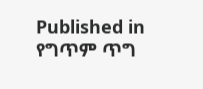Published in
የግጥም ጥግ